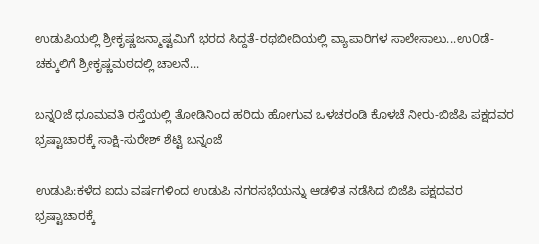ಉಡುಪಿಯಲ್ಲಿ ಶ್ರೀಕೃಷ್ಣಜನ್ಮಾಷ್ಟಮಿಗೆ ಭರದ ಸಿದ್ದತೆ-ರಥಬೀದಿಯಲ್ಲಿ ವ್ಯಾಪಾರಿಗಳ ಸಾಲೇಸಾಲು...ಉ೦ಡೆ-ಚಕ್ಕುಲಿಗೆ ಶ್ರೀಕೃಷ್ಣಮಠದಲ್ಲಿ ಚಾಲನೆ...

ಬನ್ನ೦ಜೆ ಧೂಮವತಿ ರಸ್ತೆಯಲ್ಲಿ ತೋಡಿನಿಂದ ಹರಿದು ಹೋಗುವ ಒಳಚರಂಡಿ ಕೊಳಚೆ ನೀರು-ಬಿಜೆಪಿ ಪಕ್ಷದವರ ಭ್ರಷ್ಟಾಚಾರಕ್ಕೆ ಸಾಕ್ಷಿ-ಸುರೇಶ್ ಶೆಟ್ಟಿ ಬನ್ನಂಜೆ

ಉಡುಪಿ:ಕಳೆದ ಐದು ವರ್ಷಗಳಿಂದ ಉಡುಪಿ ನಗರಸಭೆಯನ್ನು ಆಡಳಿತ ನಡೆಸಿದ ಬಿಜೆಪಿ ಪಕ್ಷದವರ ಭ್ರಷ್ಟಾಚಾರಕ್ಕೆ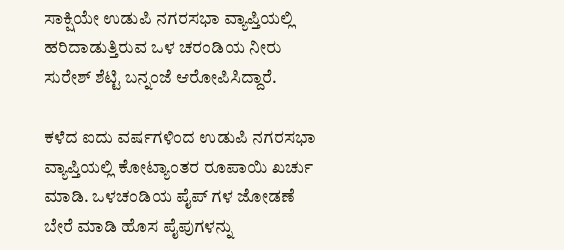ಸಾಕ್ಷಿಯೇ ಉಡುಪಿ ನಗರಸಭಾ ವ್ಯಾಪ್ತಿಯಲ್ಲಿ ಹರಿದಾಡುತ್ತಿರುವ ಒಳ ಚರಂಡಿಯ ನೀರು ಸುರೇಶ್ ಶೆಟ್ಟಿ ಬನ್ನಂಜೆ ಆರೋಪಿಸಿದ್ದಾರೆ.

ಕಳೆದ ಐದು ವರ್ಷಗಳಿಂದ ಉಡುಪಿ ನಗರಸಭಾ ವ್ಯಾಪ್ತಿಯಲ್ಲಿ ಕೋಟ್ಯಾಂತರ ರೂಪಾಯಿ ಖರ್ಚು ಮಾಡಿ. ಒಳಚಂಡಿಯ ಪೈಪ್ ಗಳ ಜೋಡಣೆ ಬೇರೆ ಮಾಡಿ ಹೊಸ ಪೈಪುಗಳನ್ನು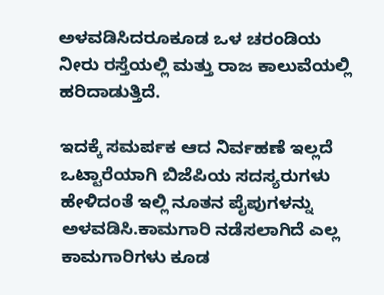ಅಳವಡಿಸಿದರೂಕೂಡ ಒಳ ಚರಂಡಿಯ ನೀರು ರಸ್ತೆಯಲ್ಲಿ ಮತ್ತು ರಾಜ ಕಾಲುವೆಯಲ್ಲಿ ಹರಿದಾಡುತ್ತಿದೆ.

ಇದಕ್ಕೆ ಸಮರ್ಪಕ ಆದ ನಿರ್ವಹಣೆ ಇಲ್ಲದೆ ಒಟ್ಟಾರೆಯಾಗಿ ಬಿಜೆಪಿಯ ಸದಸ್ಯರುಗಳು ಹೇಳಿದಂತೆ ಇಲ್ಲಿ ನೂತನ ಪೈಪುಗಳನ್ನು ಅಳವಡಿಸಿ.ಕಾಮಗಾರಿ ನಡೆಸಲಾಗಿದೆ ಎಲ್ಲ ಕಾಮಗಾರಿಗಳು ಕೂಡ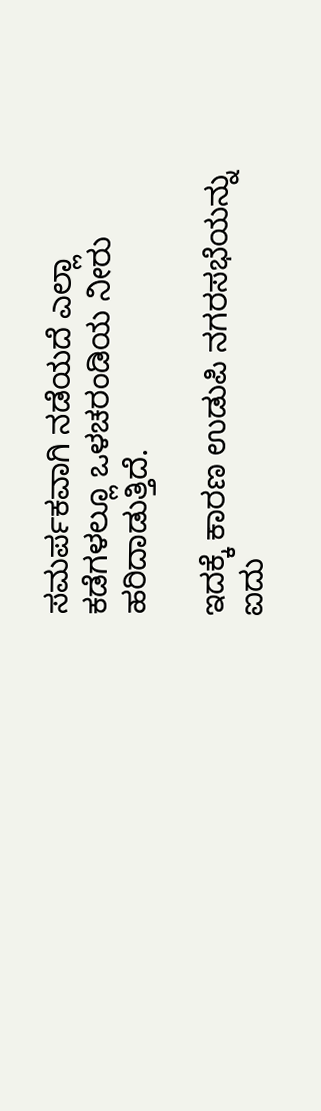ಸಮರ್ಪಕವಾಗಿ ನಡೆಯದೆ ಎಲ್ಲಾ ಕಡೆಗಳಲ್ಲೂ ಒಳಚರಂಡಿಯ ನೀರು ಹರಿದಾಡುತ್ತಿದೆ.

ಇದಕ್ಕೆ ಕಾರಣ ಉಡುಪಿ ನಗರಸಭೆಯನ್ನು ಐದು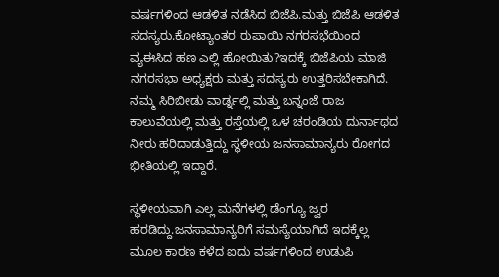ವರ್ಷಗಳಿಂದ ಆಡಳಿತ ನಡೆಸಿದ ಬಿಜೆಪಿ.ಮತ್ತು ಬಿಜೆಪಿ ಆಡಳಿತ ಸದಸ್ಯರು.ಕೋಟ್ಯಾಂತರ ರುಪಾಯಿ ನಗರಸಭೆಯಿಂದ ವ್ಯಈಸಿದ ಹಣ ಎಲ್ಲಿ ಹೋಯಿತು?ಇದಕ್ಕೆ ಬಿಜೆಪಿಯ ಮಾಜಿ ನಗರಸಭಾ ಅಧ್ಯಕ್ಷರು ಮತ್ತು ಸದಸ್ಯರು ಉತ್ತರಿಸಬೇಕಾಗಿದೆ. ನಮ್ಮ ಸಿರಿಬೀಡು ವಾರ್ಡ್ನಲ್ಲಿ ಮತ್ತು ಬನ್ನಂಜೆ ರಾಜ ಕಾಲುವೆಯಲ್ಲಿ ಮತ್ತು ರಸ್ತೆಯಲ್ಲಿ ಒಳ ಚರಂಡಿಯ ದುರ್ನಾಥದ ನೀರು ಹರಿದಾಡುತ್ತಿದ್ದು ಸ್ಥಳೀಯ ಜನಸಾಮಾನ್ಯರು ರೋಗದ ಭೀತಿಯಲ್ಲಿ ಇದ್ದಾರೆ.

ಸ್ಥಳೀಯವಾಗಿ ಎಲ್ಲ ಮನೆಗಳಲ್ಲಿ ಡೆಂಗ್ಯೂ ಜ್ವರ ಹರಡಿದ್ದು.ಜನಸಾಮಾನ್ಯರಿಗೆ ಸಮಸ್ಯೆಯಾಗಿದೆ ಇದಕ್ಕೆಲ್ಲ ಮೂಲ ಕಾರಣ ಕಳೆದ ಐದು ವರ್ಷಗಳಿಂದ ಉಡುಪಿ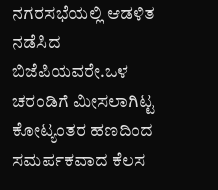ನಗರಸಭೆಯಲ್ಲಿ ಆಡಳಿತ ನಡೆಸಿದ ಬಿಜೆಪಿಯವರೇ.ಒಳ ಚರಂಡಿಗೆ ಮೀಸಲಾಗಿಟ್ಟ ಕೋಟ್ಯಂತರ ಹಣದಿಂದ ಸಮರ್ಪಕವಾದ ಕೆಲಸ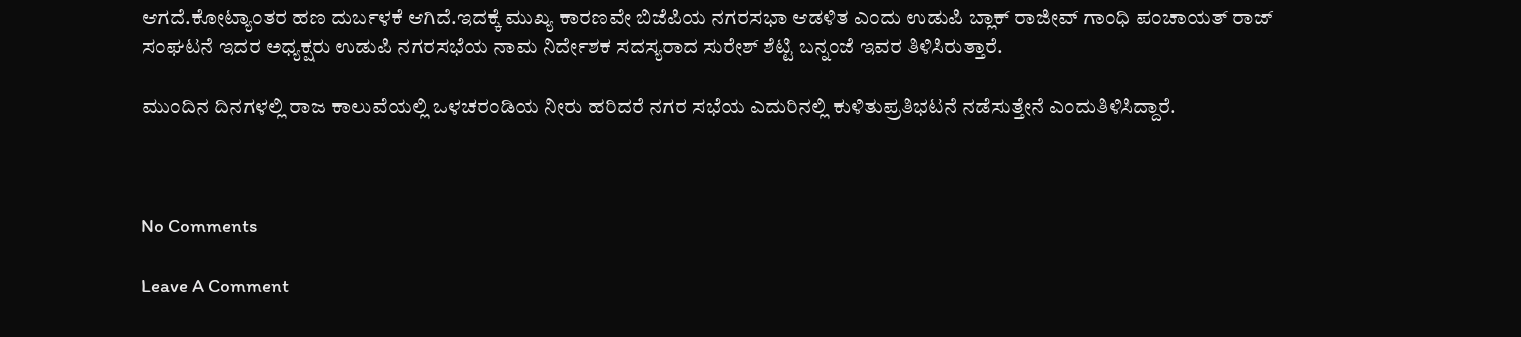ಆಗದೆ.ಕೋಟ್ಯಾಂತರ ಹಣ ದುರ್ಬಳಕೆ ಆಗಿದೆ.ಇದಕ್ಕೆ ಮುಖ್ಯ ಕಾರಣವೇ ಬಿಜೆಪಿಯ ನಗರಸಭಾ ಆಡಳಿತ ಎಂದು ಉಡುಪಿ ಬ್ಲಾಕ್ ರಾಜೀವ್ ಗಾಂಧಿ ಪಂಚಾಯತ್ ರಾಜ್ ಸಂಘಟನೆ ಇದರ ಅಧ್ಯಕ್ಷರು ಉಡುಪಿ ನಗರಸಭೆಯ ನಾಮ ನಿರ್ದೇಶಕ ಸದಸ್ಯರಾದ ಸುರೇಶ್ ಶೆಟ್ಟಿ ಬನ್ನಂಜೆ ಇವರ ತಿಳಿಸಿರುತ್ತಾರೆ.

ಮುಂದಿನ ದಿನಗಳಲ್ಲಿ ರಾಜ ಕಾಲುವೆಯಲ್ಲಿ ಒಳಚರಂಡಿಯ ನೀರು ಹರಿದರೆ ನಗರ ಸಭೆಯ ಎದುರಿನಲ್ಲಿ ಕುಳಿತುಪ್ರತಿಭಟನೆ ನಡೆಸುತ್ತೇನೆ ಎಂದುತಿಳಿಸಿದ್ದಾರೆ.



No Comments

Leave A Comment